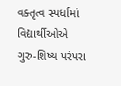વક્તૃત્વ સ્પર્ધામાં વિદ્યાર્થીઓએ ગુરુ-શિષ્ય પરંપરા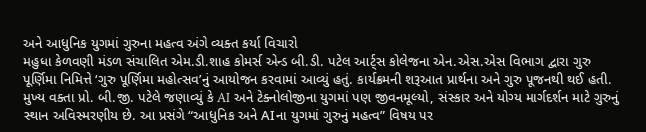અને આધુનિક યુગમાં ગુરુના મહત્વ અંગે વ્યક્ત કર્યા વિચારો
મહુધા કેળવણી મંડળ સંચાલિત એમ.ડી.શાહ કોમર્સ એન્ડ બી.ડી. પટેલ આર્ટ્સ કોલેજના એન.એસ.એસ વિભાગ દ્વારા ગુરુ પૂર્ણિમા નિમિત્તે ‘ગુરુ પૂર્ણિમા મહોત્સવ’નું આયોજન કરવામાં આવ્યું હતું. કાર્યક્રમની શરૂઆત પ્રાર્થના અને ગુરુ પૂજનથી થઈ હતી.
મુખ્ય વક્તા પ્રો. બી.જી. પટેલે જણાવ્યું કે AI અને ટેક્નોલોજીના યુગમાં પણ જીવનમૂલ્યો, સંસ્કાર અને યોગ્ય માર્ગદર્શન માટે ગુરુનું સ્થાન અવિસ્મરણીય છે. આ પ્રસંગે “આધુનિક અને AIના યુગમાં ગુરુનું મહત્વ” વિષય પર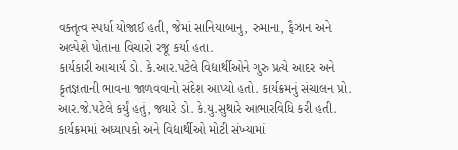વક્તૃત્વ સ્પર્ધા યોજાઈ હતી, જેમાં સાનિયાબાનુ, રુમાના, ફૈઝાન અને અલ્પેશે પોતાના વિચારો રજૂ કર્યા હતા.
કાર્યકારી આચાર્ય ડો. કે.આર.પટેલે વિદ્યાર્થીઓને ગુરુ પ્રત્યે આદર અને કૃતજ્ઞતાની ભાવના જાળવવાનો સંદેશ આપ્યો હતો. કાર્યક્રમનું સંચાલન પ્રો. આર.જે.પટેલે કર્યું હતું, જ્યારે ડો. કે.યુ.સુથારે આભારવિધિ કરી હતી. કાર્યક્રમમાં અધ્યાપકો અને વિદ્યાર્થીઓ મોટી સંખ્યામાં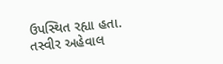ઉપસ્થિત રહ્યા હતા.
તસ્વીર અહેવાલ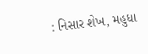: નિસાર શેખ, મહુધા